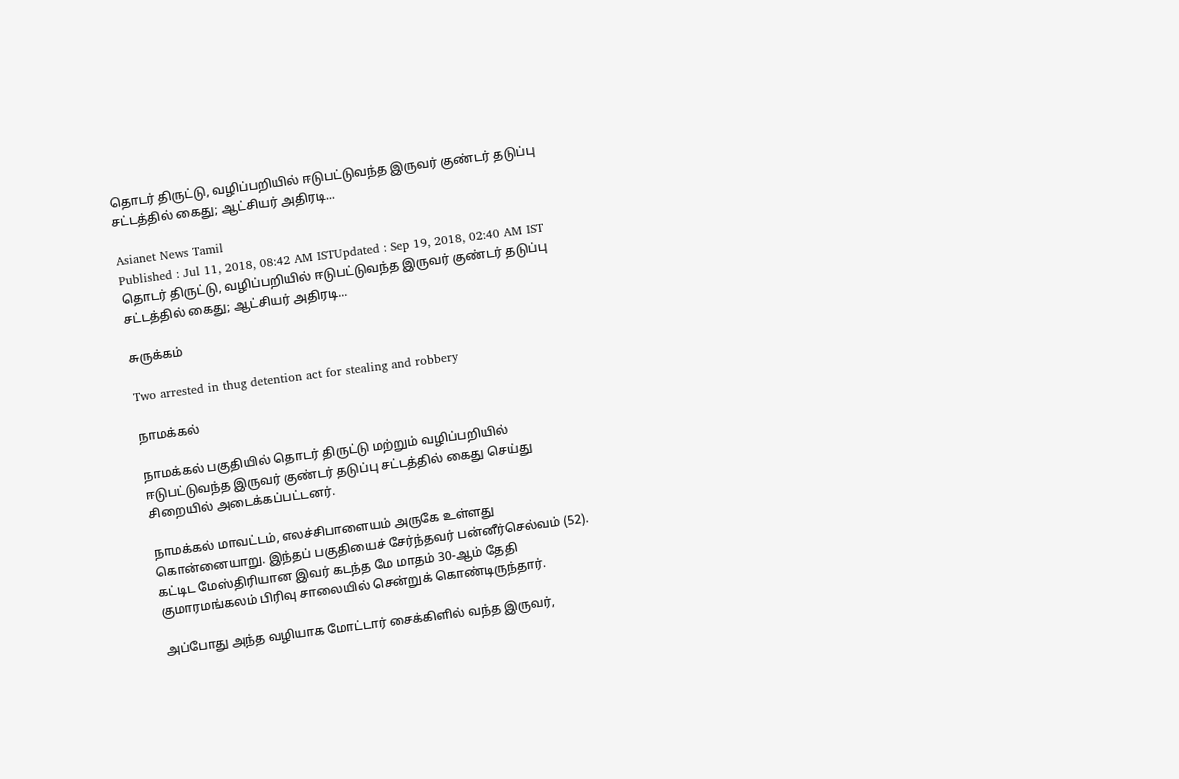தொடர் திருட்டு, வழிப்பறியில் ஈடுபட்டுவந்த இருவர் குண்டர் தடுப்பு சட்டத்தில் கைது; ஆட்சியர் அதிரடி...

Asianet News Tamil
Published : Jul 11, 2018, 08:42 AM ISTUpdated : Sep 19, 2018, 02:40 AM IST
தொடர் திருட்டு, வழிப்பறியில் ஈடுபட்டுவந்த இருவர் குண்டர் தடுப்பு சட்டத்தில் கைது; ஆட்சியர் அதிரடி...

சுருக்கம்

Two arrested in thug detention act for stealing and robbery

நாமக்கல்

நாமக்கல் பகுதியில் தொடர் திருட்டு மற்றும் வழிப்பறியில் ஈடுபட்டுவந்த இருவர் குண்டர் தடுப்பு சட்டத்தில் கைது செய்து சிறையில் அடைக்கப்பட்டனர்.

நாமக்கல் மாவட்டம், எலச்சிபாளையம் அருகே உள்ளது கொன்னையாறு. இந்தப் பகுதியைச் சேர்ந்தவர் பன்னீர்செல்வம் (52). கட்டிட மேஸ்திரியான இவர் கடந்த மே மாதம் 30-ஆம் தேதி குமாரமங்கலம் பிரிவு சாலையில் சென்றுக் கொண்டிருந்தார்.

அப்போது அந்த வழியாக மோட்டார் சைக்கிளில் வந்த இருவர்,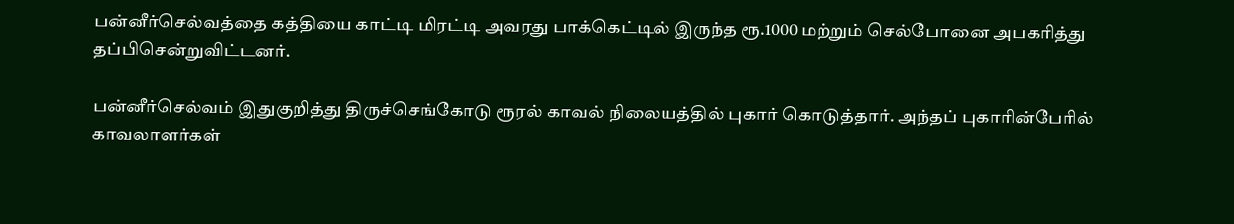பன்னீர்செல்வத்தை கத்தியை காட்டி மிரட்டி அவரது பாக்கெட்டில் இருந்த ரூ.1000 மற்றும் செல்போனை அபகரித்து தப்பிசென்றுவிட்டனர்.

பன்னீர்செல்வம் இதுகுறித்து திருச்செங்கோடு ரூரல் காவல் நிலையத்தில் புகார் கொடுத்தார். அந்தப் புகாரின்பேரில் காவலாளர்கள்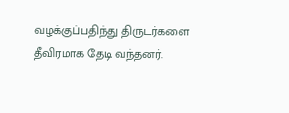வழக்குப்பதிந்து திருடர்களை தீவிரமாக தேடி வந்தனர்.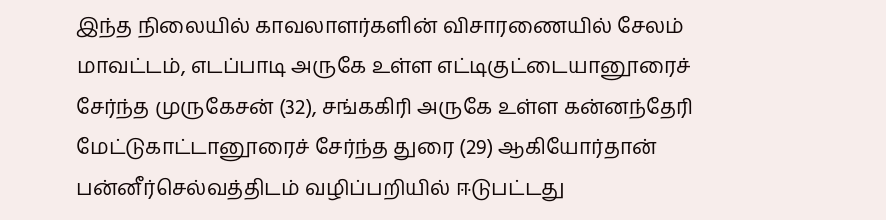இந்த நிலையில் காவலாளர்களின் விசாரணையில் சேலம் மாவட்டம், எடப்பாடி அருகே உள்ள எட்டிகுட்டையானூரைச் சேர்ந்த முருகேசன் (32), சங்ககிரி அருகே உள்ள கன்னந்தேரி மேட்டுகாட்டானூரைச் சேர்ந்த துரை (29) ஆகியோர்தான் பன்னீர்செல்வத்திடம் வழிப்பறியில் ஈடுபட்டது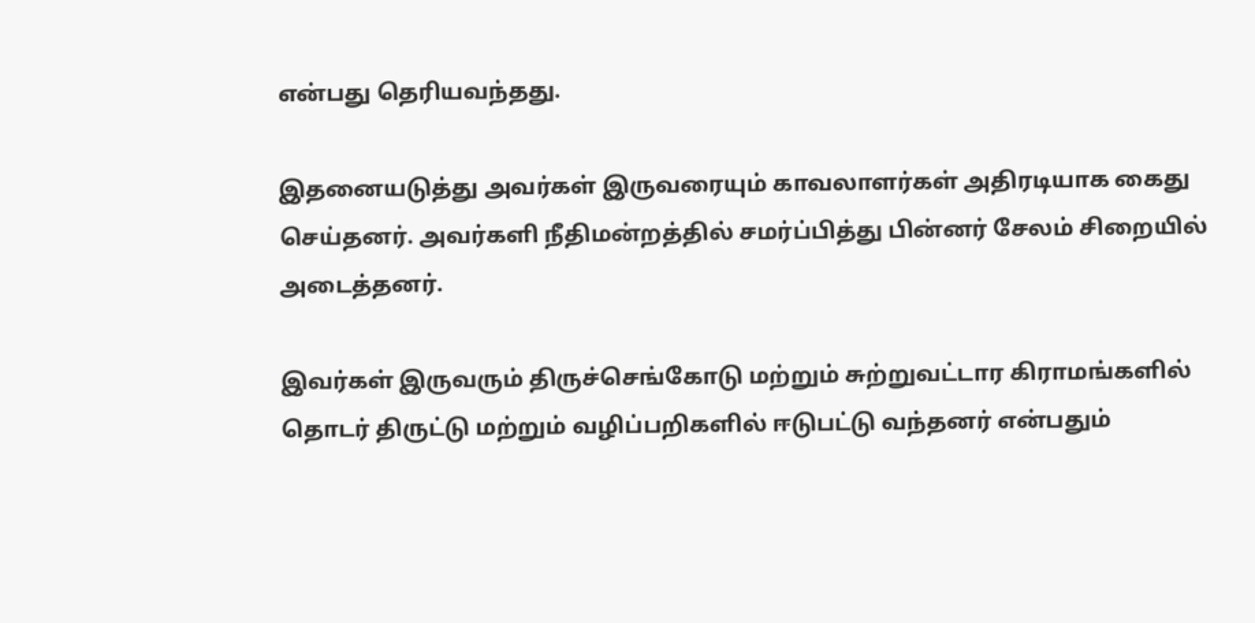என்பது தெரியவந்தது.

இதனையடுத்து அவர்கள் இருவரையும் காவலாளர்கள் அதிரடியாக கைது செய்தனர். அவர்களி நீதிமன்றத்தில் சமர்ப்பித்து பின்னர் சேலம் சிறையில் அடைத்தனர்.

இவர்கள் இருவரும் திருச்செங்கோடு மற்றும் சுற்றுவட்டார கிராமங்களில் தொடர் திருட்டு மற்றும் வழிப்பறிகளில் ஈடுபட்டு வந்தனர் என்பதும்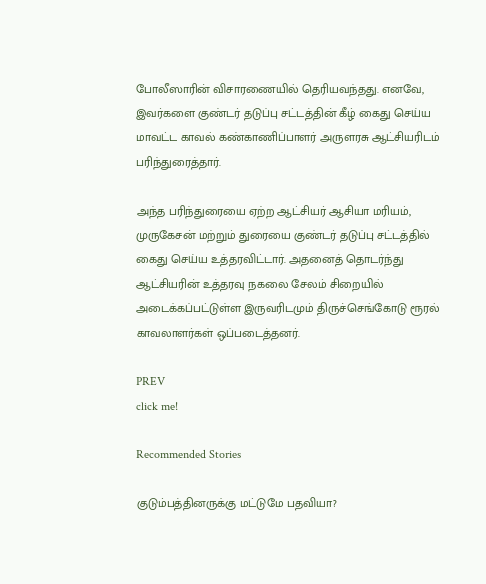போலீஸாரின் விசாரணையில் தெரியவந்தது. எனவே, இவர்களை குண்டர் தடுப்பு சட்டத்தின் கீழ் கைது செய்ய மாவட்ட காவல் கண்காணிப்பாளர் அருளரசு ஆட்சியரிடம் பரிந்துரைத்தார்.

அந்த பரிந்துரையை ஏற்ற ஆட்சியர் ஆசியா மரியம், முருகேசன் மற்றும் துரையை குண்டர் தடுப்பு சட்டத்தில் கைது செய்ய உத்தரவிட்டார். அதனைத் தொடர்ந்து ஆட்சியரின் உத்தரவு நகலை சேலம் சிறையில் அடைக்கப்பட்டுள்ள இருவரிடமும் திருச்செங்கோடு ரூரல் காவலாளர்கள் ஒப்படைத்தனர்.

PREV
click me!

Recommended Stories

குடும்பத்தினருக்கு மட்டுமே பதவியா?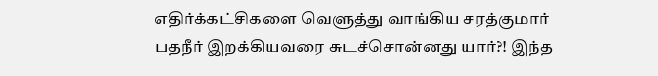எதிர்க்கட்சிகளை வெளுத்து வாங்கிய சரத்குமார்
பதநீர் இறக்கியவரை சுடச்சொன்னது யார்?! இந்த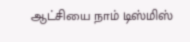ஆட்சியை நாம் டிஸ்மிஸ்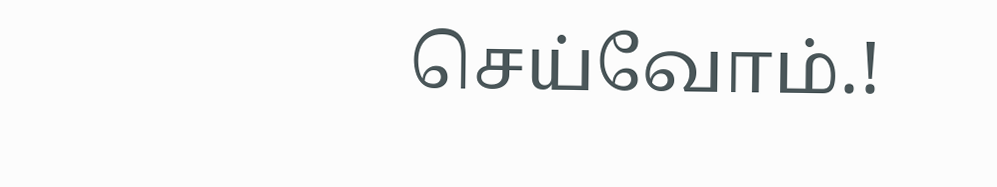செய்வோம்.!